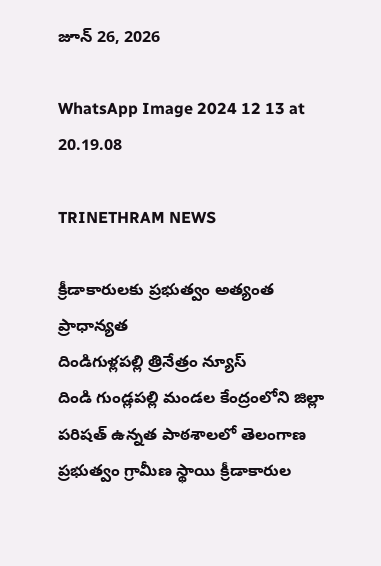జూన్ 26, 2026

WhatsApp Image 2024 12 13 at 20.19.08

TRINETHRAM NEWS

క్రీడాకారులకు ప్రభుత్వం అత్యంత ప్రాధాన్యత
దిండిగుళ్లపల్లి త్రినేత్రం న్యూస్
దిండి గుండ్లపల్లి మండల కేంద్రంలోని జిల్లా పరిషత్ ఉన్నత పాఠశాలలో తెలంగాణ ప్రభుత్వం గ్రామీణ స్థాయి క్రీడాకారుల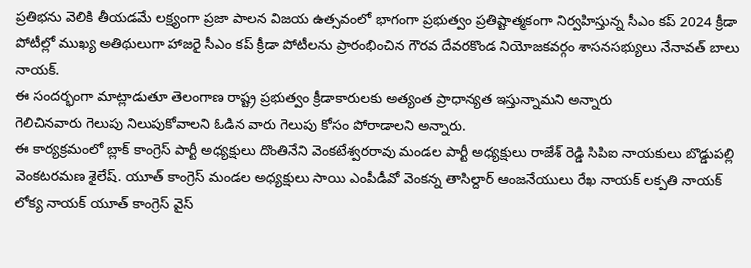ప్రతిభను వెలికి తీయడమే లక్ష్యంగా ప్రజా పాలన విజయ ఉత్సవంలో భాగంగా ప్రభుత్వం ప్రతిష్టాత్మకంగా నిర్వహిస్తున్న సీఎం కప్ 2024 క్రీడా పోటీల్లో ముఖ్య అతిథులుగా హాజరై సీఎం కప్ క్రీడా పోటీలను ప్రారంభించిన గౌరవ దేవరకొండ నియోజకవర్గం శాసనసభ్యులు నేనావత్ బాలు నాయక్.
ఈ సందర్భంగా మాట్లాడుతూ తెలంగాణ రాష్ట్ర ప్రభుత్వం క్రీడాకారులకు అత్యంత ప్రాధాన్యత ఇస్తున్నామని అన్నారు
గెలిచినవారు గెలుపు నిలుపుకోవాలని ఓడిన వారు గెలుపు కోసం పోరాడాలని అన్నారు.
ఈ కార్యక్రమంలో బ్లాక్ కాంగ్రెస్ పార్టీ అధ్యక్షులు దొంతినేని వెంకటేశ్వరరావు మండల పార్టీ అధ్యక్షులు రాజేశ్ రెడ్డి సిపిఐ నాయకులు బొడ్డుపల్లి వెంకటరమణ శైలేష్. యూత్ కాంగ్రెస్ మండల అధ్యక్షులు సాయి ఎంపీడీవో వెంకన్న తాసిల్దార్ ఆంజనేయులు రేఖ నాయక్ లక్పతి నాయక్ లోక్య నాయక్ యూత్ కాంగ్రెస్ వైస్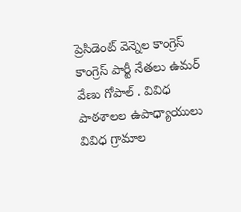ప్రెసిడెంట్ వెన్నెల కాంగ్రెస్ కాంగ్రెస్ పార్టీ నేతలు ఉమర్ వేణు గోపాల్ . వివిధ పాఠశాలల ఉపాధ్యాయులు వివిధ గ్రామాల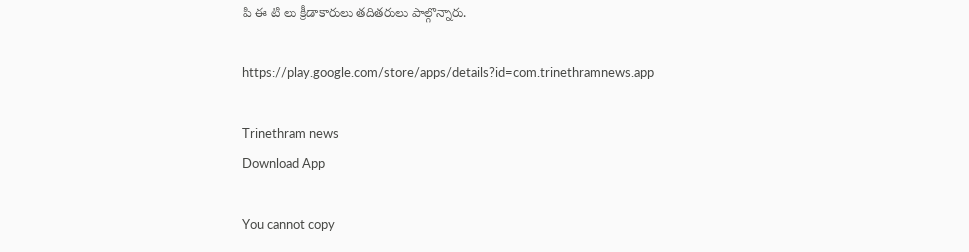పి ఈ టి లు క్రీడాకారులు తదితరులు పాల్గొన్నారు.

https://play.google.com/store/apps/details?id=com.trinethramnews.app

Trinethram news
Download App

You cannot copy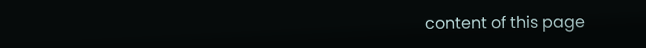content of this page